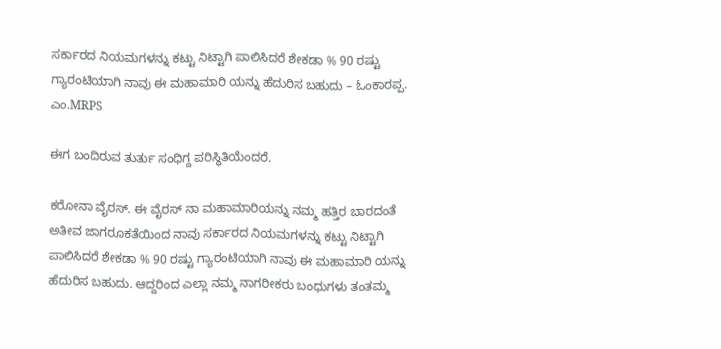ಸರ್ಕಾರದ ನಿಯಮಗಳನ್ನು ಕಟ್ಟು ನಿಟ್ಟಾಗಿ ಪಾಲಿಸಿದರೆ ಶೇಕಡಾ % 90 ರಷ್ಟು ಗ್ಯಾರಂಟಿಯಾಗಿ ನಾವು ಈ ಮಹಾಮಾರಿ ಯನ್ನು ಹೆದುರಿಸ ಬಹುದು – ಓಂಕಾರಪ್ಪ. ಎಂ.MRPS

ಈಗ ಬಂದಿರುವ ತುರ್ತು ಸಂಧಿಗ್ದ ಪರಿಸ್ಥಿತಿಯೆಂದರೆ.

ಕರೋನಾ ವೈರಸ್. ಈ ವೈರಸ್ ನಾ ಮಹಾಮಾರಿಯನ್ನು ನಮ್ಮ ಹತ್ತಿರ ಬಾರದಂತೆ ಅತೀವ ಜಾಗರೂಕತೆಯಿಂದ ನಾವು ಸರ್ಕಾರದ ನಿಯಮಗಳನ್ನು ಕಟ್ಟು ನಿಟ್ಟಾಗಿ ಪಾಲಿಸಿದರೆ ಶೇಕಡಾ % 90 ರಷ್ಟು ಗ್ಯಾರಂಟಿಯಾಗಿ ನಾವು ಈ ಮಹಾಮಾರಿ ಯನ್ನು ಹೆದುರಿಸ ಬಹುದು. ಆದ್ದರಿಂದ ಎಲ್ಲಾ ನಮ್ಮ ನಾಗರೀಕರು ಬಂಧುಗಳು ತಂತಮ್ಮ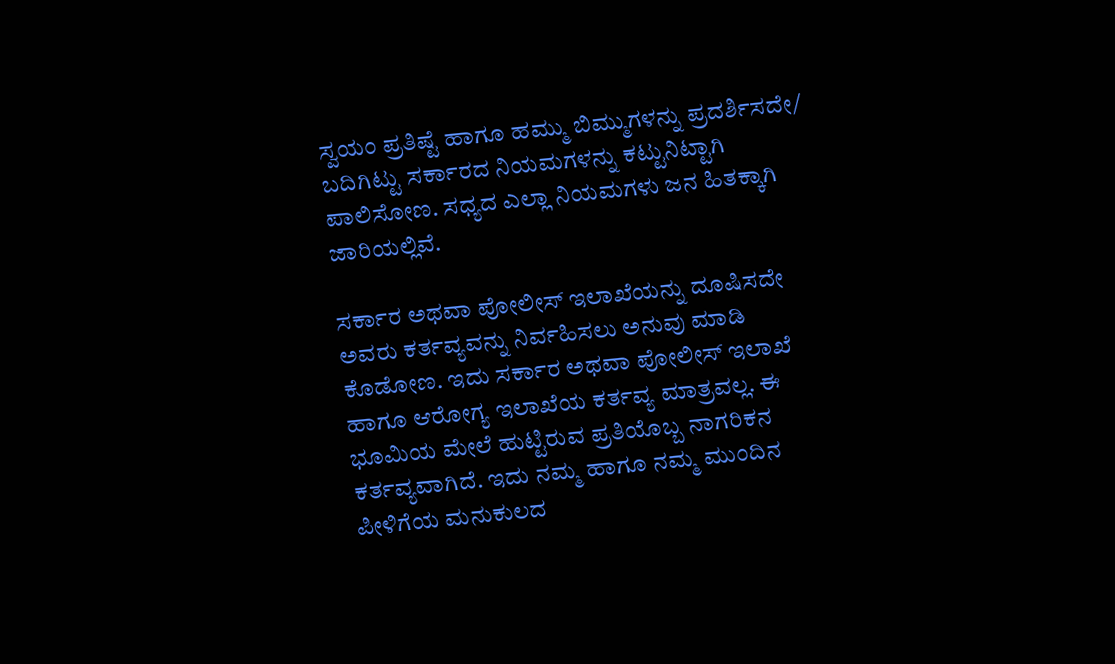ಸ್ವಯಂ ಪ್ರತಿಷ್ಟೆ ಹಾಗೂ ಹಮ್ಮು ಬಿಮ್ಮುಗಳನ್ನು ಪ್ರದರ್ಶಿಸದೇ/ ಬದಿಗಿಟ್ಟು ಸರ್ಕಾರದ ನಿಯಮಗಳನ್ನು ಕಟ್ಟುನಿಟ್ಟಾಗಿ ಪಾಲಿಸೋಣ. ಸಧ್ಯದ ಎಲ್ಲಾ ನಿಯಮಗಳು ಜನ ಹಿತಕ್ಕಾಗಿ ಜಾರಿಯಲ್ಲಿವೆ.

ಸರ್ಕಾರ ಅಥವಾ ಪೋಲೀಸ್ ಇಲಾಖೆಯನ್ನು ದೂಷಿಸದೇ ಅವರು ಕರ್ತವ್ಯವನ್ನು ನಿರ್ವಹಿಸಲು ಅನುವು ಮಾಡಿ ಕೊಡೋಣ. ಇದು ಸರ್ಕಾರ ಅಥವಾ ಪೋಲೀಸ್ ಇಲಾಖೆ ಹಾಗೂ ಆರೋಗ್ಯ ಇಲಾಖೆಯ ಕರ್ತವ್ಯ ಮಾತ್ರವಲ್ಲ. ಈ ಭೂಮಿಯ ಮೇಲೆ ಹುಟ್ಟಿರುವ ಪ್ರತಿಯೊಬ್ಬ ನಾಗರಿಕನ ಕರ್ತವ್ಯವಾಗಿದೆ. ಇದು ನಮ್ಮ ಹಾಗೂ ನಮ್ಮ ಮುಂದಿನ ಪೀಳಿಗೆಯ ಮನುಕುಲದ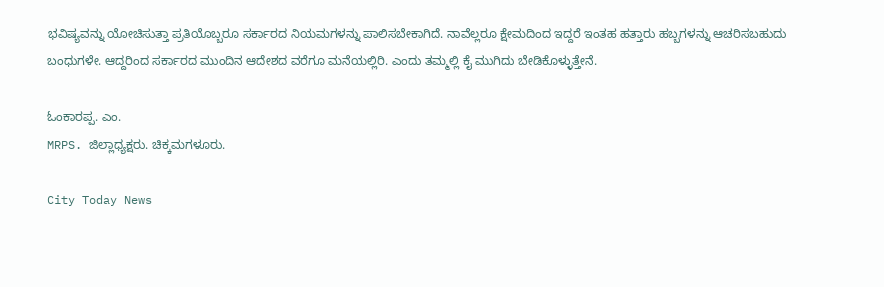ಭವಿಷ್ಯವನ್ನು ಯೋಚಿಸುತ್ತಾ ಪ್ರತಿಯೊಬ್ಬರೂ ಸರ್ಕಾರದ ನಿಯಮಗಳನ್ನು ಪಾಲಿಸಬೇಕಾಗಿದೆ. ನಾವೆಲ್ಲರೂ ಕ್ಷೇಮದಿಂದ ಇದ್ದರೆ ಇಂತಹ ಹತ್ತಾರು ಹಬ್ಬಗಳನ್ನು ಆಚರಿಸಬಹುದು ಬಂಧುಗಳೇ. ಆದ್ದರಿಂದ ಸರ್ಕಾರದ ಮುಂದಿನ ಆದೇಶದ ವರೆಗೂ ಮನೆಯಲ್ಲಿರಿ. ಎಂದು ತಮ್ಮಲ್ಲಿ ಕೈ ಮುಗಿದು ಬೇಡಿಕೊಳ್ಳುತ್ತೇನೆ.

ಓಂಕಾರಪ್ಪ. ಎಂ.
MRPS. ಜಿಲ್ಲಾಧ್ಯಕ್ಷರು. ಚಿಕ್ಕಮಗಳೂರು.

City Today News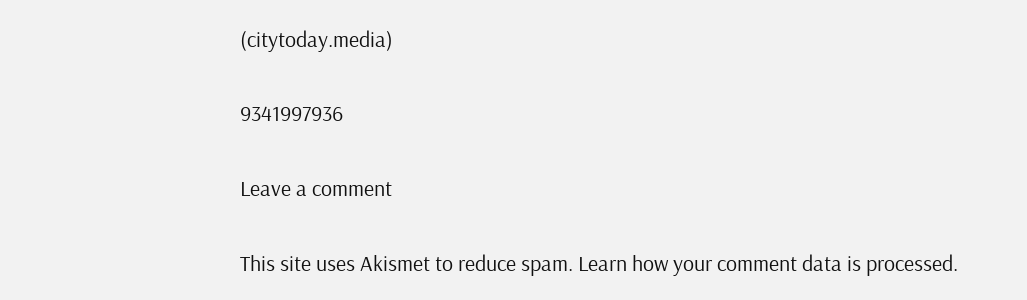(citytoday.media)

9341997936

Leave a comment

This site uses Akismet to reduce spam. Learn how your comment data is processed.